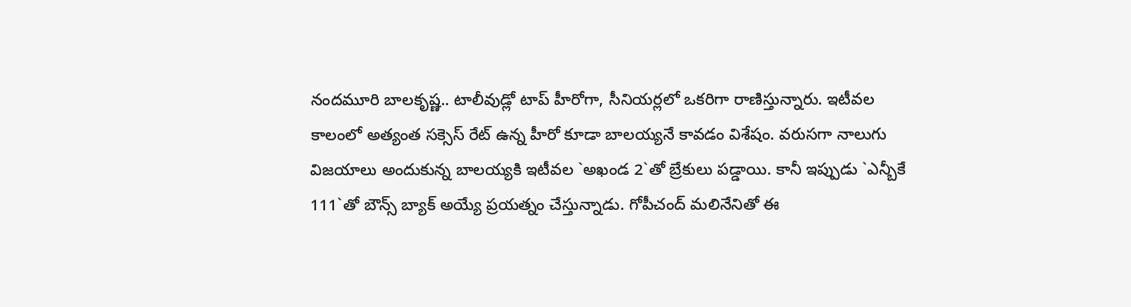నందమూరి బాలకృష్ణ.. టాలీవుడ్లో టాప్ హీరోగా, సీనియర్లలో ఒకరిగా రాణిస్తున్నారు. ఇటీవల కాలంలో అత్యంత సక్సెస్ రేట్ ఉన్న హీరో కూడా బాలయ్యనే కావడం విశేషం. వరుసగా నాలుగు విజయాలు అందుకున్న బాలయ్యకి ఇటీవల `అఖండ 2`తో బ్రేకులు పడ్డాయి. కానీ ఇప్పుడు `ఎన్బీకే 111`తో బౌన్స్ బ్యాక్ అయ్యే ప్రయత్నం చేస్తున్నాడు. గోపీచంద్ మలినేనితో ఈ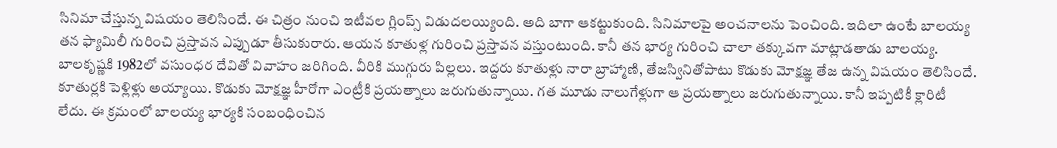సినిమా చేస్తున్న విషయం తెలిసిందే. ఈ చిత్రం నుంచి ఇటీవల గ్లింప్స్ విడుదలయ్యింది. అది బాగా ఆకట్టుకుంది. సినిమాలపై అంచనాలను పెంచింది. ఇదిలా ఉంటే బాలయ్య తన ఫ్యామిలీ గురించి ప్రస్తావన ఎప్పుడూ తీసుకురారు. ఆయన కూతుళ్ల గురించి ప్రస్తావన వస్తుంటుంది. కానీ తన భార్య గురించి చాలా తక్కువగా మాట్లాడతాడు బాలయ్య. బాలకృష్ణకి 1982లో వసుంధర దేవితో వివాహం జరిగింది. వీరికి ముగ్గురు పిల్లలు. ఇద్దరు కూతుళ్లు నారా బ్రాహ్మాణి, తేజస్వినితోపాటు కొడుకు మోక్షజ్ఞ తేజ ఉన్న విషయం తెలిసిందే. కూతుర్లకి పెళ్లిళ్లు అయ్యాయి. కొడుకు మోక్షజ్ఞ హీరోగా ఎంట్రీకి ప్రయత్నాలు జరుగుతున్నాయి. గత మూడు నాలుగేళ్లుగా ఆ ప్రయత్నాలు జరుగుతున్నాయి. కానీ ఇప్పటికీ క్లారిటీ లేదు. ఈ క్రమంలో బాలయ్య భార్యకి సంబంధించిన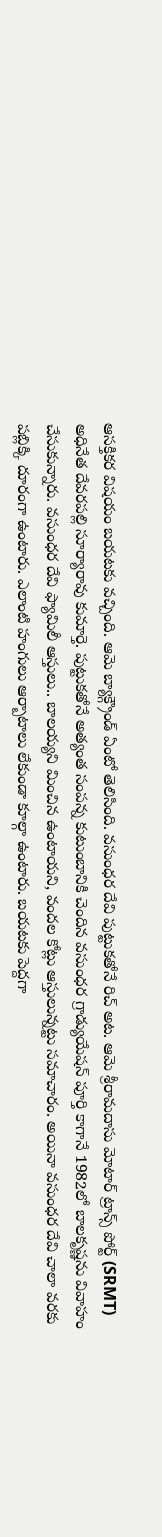ఆసక్తికర విషయం బయటకు వచ్చింది. ఆమె బ్యాక్గ్రౌండ్ ఏంటో తెలిసింది. వసుంధర దేవి పుట్టుకతోనే రిచ్ అట. ఆమె శ్రీరామదాసు మోటార్ ట్రాన్స్ పోర్ట్ (SRMT) అధినేత దేవరపల్లి సూర్యారావు కుమార్తె. పుట్టుకతోనే అత్యంత సంపన్న కుటుంబానికి చెందిన వసుంధర గ్రాడ్యుయేషన్ పూర్తి కాగానే 1982లో బాలకృష్ణను వివాహం చేసుకున్నారు. వసుంధర దేవి ఫ్యామిలీ ఆస్తులు.. బాలయ్యని మించిన ఉంటాయని, వందల కోట్లు ఆస్తులున్నట్టు సమాచారం. అయినా వసుంధర దేవి చాలా వరకు పబ్లిక్కి దూరంగా ఉంటారు. ఎలాంటి హంగులు ఆర్బాటాలు లేకుండా కూల్గా ఉంటారు. బయటకు పెద్దగా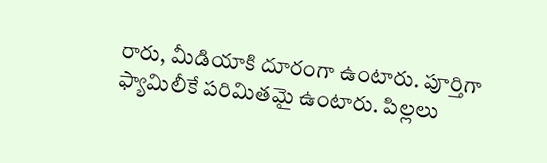రారు, మీడియాకి దూరంగా ఉంటారు. పూర్తిగా ఫ్యామిలీకే పరిమితమై ఉంటారు. పిల్లలు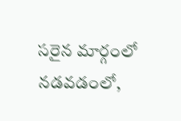సరైన మార్గంలో నడవడంలో,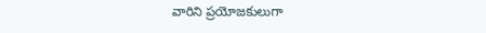వారిని ప్రయోజకులుగా